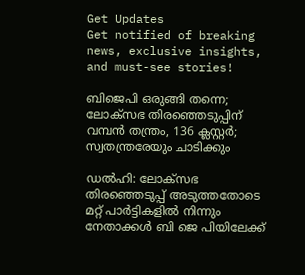Get Updates
Get notified of breaking news, exclusive insights, and must-see stories!

ബിജെപി ഒരുങ്ങി തന്നെ; ലോക്സഭ തിരഞ്ഞെടുപ്പിന് വമ്പൻ തന്ത്രം, 136 ക്ലസ്റ്റർ; സ്വതന്ത്രരേയും ചാടിക്കും

ഡൽഹി: ലോക്സഭ തിരഞ്ഞെടുപ്പ് അടുത്തതോടെ മറ്റ് പാർട്ടികളിൽ നിന്നും നേതാക്കൾ ബി ജെ പിയിലേക്ക്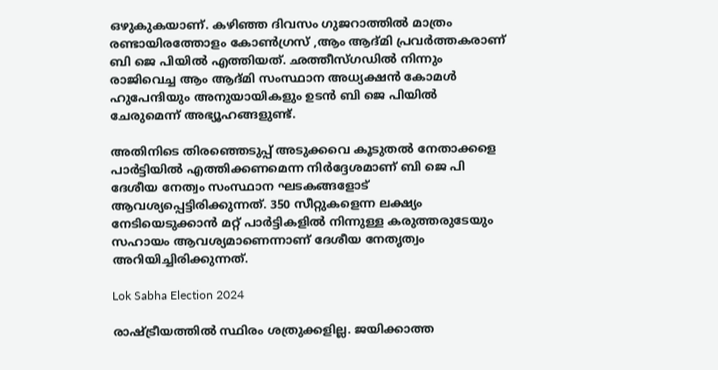ഒഴുകുകയാണ്. കഴിഞ്ഞ ദിവസം ഗുജറാത്തിൽ മാത്രം രണ്ടായിരത്തോളം കോൺഗ്രസ് ,ആം ആദ്മി പ്രവർത്തകരാണ് ബി ജെ പിയിൽ എത്തിയത്. ഛത്തീസ്ഗഡിൽ നിന്നും രാജിവെച്ച ആം ആദ്മി സംസ്ഥാന അധ്യക്ഷൻ കോമൾ ഹുപേന്ദിയും അനുയായികളും ഉടൻ ബി ജെ പിയിൽ ചേരുമെന്ന് അഭ്യൂഹങ്ങളുണ്ട്.

അതിനിടെ തിരഞ്ഞെടുപ്പ് അടുക്കവെ കൂടുതൽ നേതാക്കളെ പാർട്ടിയിൽ എത്തിക്കണമെന്ന നിർദ്ദേശമാണ് ബി ജെ പി ദേശീയ നേത്വം സംസ്ഥാന ഘടകങ്ങളോട് ആവശ്യപ്പെട്ടിരിക്കുന്നത്. 350 സീറ്റുകളെന്ന ലക്ഷ്യം നേടിയെടുക്കാൻ മറ്റ് പാർട്ടികളിൽ നിന്നുള്ള കരുത്തരുടേയും സഹായം ആവശ്യമാണെന്നാണ് ദേശീയ നേതൃത്വം അറിയിച്ചിരിക്കുന്നത്.

Lok Sabha Election 2024

രാഷ്ട്രീയത്തിൽ സ്ഥിരം ശത്രുക്കളില്ല. ജയിക്കാത്ത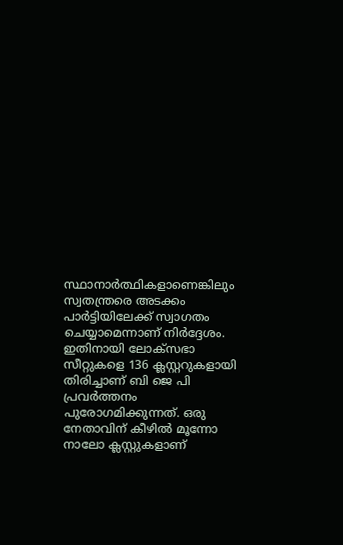സ്ഥാനാർത്ഥികളാണെങ്കിലും സ്വതന്ത്രരെ അടക്കം പാർട്ടിയിലേക്ക് സ്വാഗതം ചെയ്യാമെന്നാണ് നിർദ്ദേശം. ഇതിനായി ലോക്‌സഭാ സീറ്റുകളെ 136 ക്ലസ്റ്ററുകളായി തിരിച്ചാണ് ബി ജെ പി പ്രവർത്തനം പുരോഗമിക്കുന്നത്. ഒരു നേതാവിന് കീഴിൽ മൂന്നോ നാലോ ക്ലസ്റ്റുകളാണ്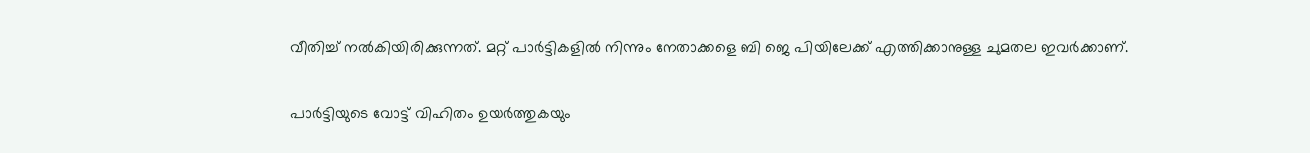വീതിച്ച് നൽകിയിരിക്കുന്നത്. മറ്റ് പാർട്ടികളിൽ നിന്നും നേതാക്കളെ ബി ജെ പിയിലേക്ക് എത്തിക്കാനുള്ള ചുമതല ഇവർക്കാണ്.

പാർട്ടിയുടെ വോട്ട് വിഹിതം ഉയർത്തുകയും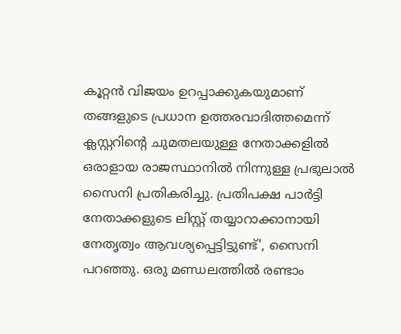കൂറ്റൻ വിജയം ഉറപ്പാക്കുകയുമാണ് തങ്ങളുടെ പ്രധാന ഉത്തരവാദിത്തമെന്ന് ക്ലസ്റ്ററിന്റെ ചുമതലയുള്ള നേതാക്കളിൽ ഒരാളായ രാജസ്ഥാനിൽ നിന്നുള്ള പ്രഭുലാൽ സൈനി പ്രതികരിച്ചു. പ്രതിപക്ഷ പാർട്ടി നേതാക്കളുടെ ലിസ്റ്റ് തയ്യാറാക്കാനായി നേതൃത്വം ആവശ്യപ്പെട്ടിട്ടുണ്ട്', സൈനി പറഞ്ഞു. ഒരു മണ്ഡലത്തിൽ രണ്ടാം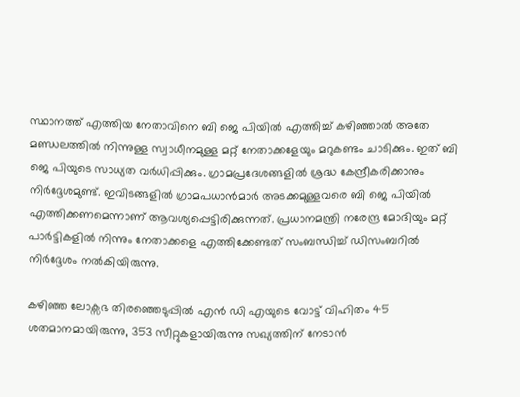സ്ഥാനത്ത് എത്തിയ നേതാവിനെ ബി ജെ പിയിൽ എത്തിച്ച് കഴിഞ്ഞാൽ അതേ മണ്ഡലത്തിൽ നിന്നുള്ള സ്വാധീനമുള്ള മറ്റ് നേതാക്കളേയും മറുകണ്ടം ചാടിക്കും. ഇത് ബി ജെ പിയുടെ സാധ്യത വർധിപ്പിക്കും. ഗ്രാമപ്രദേശങ്ങളിൽ ശ്രദ്ധ കേന്ദ്രീകരിക്കാനും നിർദ്ദേശമുണ്ട്. ഇവിടങ്ങളിൽ ഗ്രാമപധാൻമാർ അടക്കമുള്ളവരെ ബി ജെ പിയിൽ എത്തിക്കണമെന്നാണ് ആവശ്യപ്പെട്ടിരിക്കുന്നത്. പ്രധാനമന്ത്രി നരേന്ദ്ര മോദിയും മറ്റ് പാർട്ടികളിൽ നിന്നും നേതാക്കളെ എത്തിക്കേണ്ടത് സംബന്ധിച്ച് ഡിസംബറിൽ നിർദ്ദേശം നൽകിയിരുന്നു.

കഴിഞ്ഞ ലോക്സഭ തിരഞ്ഞെടുപ്പിൽ എൻ ഡി എയുടെ വോട്ട് വിഹിതം 45 ശതമാനമായിരുന്നു, 353 സീറ്റുകളായിരുന്നു സഖ്യത്തിന് നേടാൻ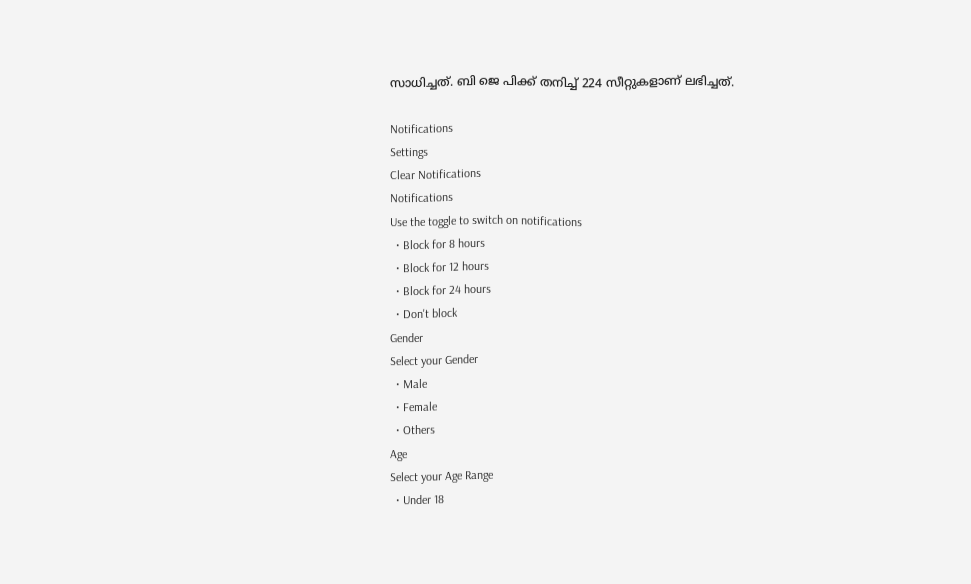സാധിച്ചത്. ബി ജെ പിക്ക് തനിച്ച് 224 സീറ്റുകളാണ് ലഭിച്ചത്.

Notifications
Settings
Clear Notifications
Notifications
Use the toggle to switch on notifications
  • Block for 8 hours
  • Block for 12 hours
  • Block for 24 hours
  • Don't block
Gender
Select your Gender
  • Male
  • Female
  • Others
Age
Select your Age Range
  • Under 18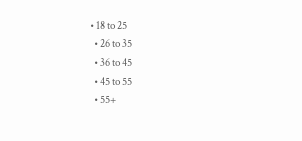• 18 to 25
  • 26 to 35
  • 36 to 45
  • 45 to 55
  • 55+